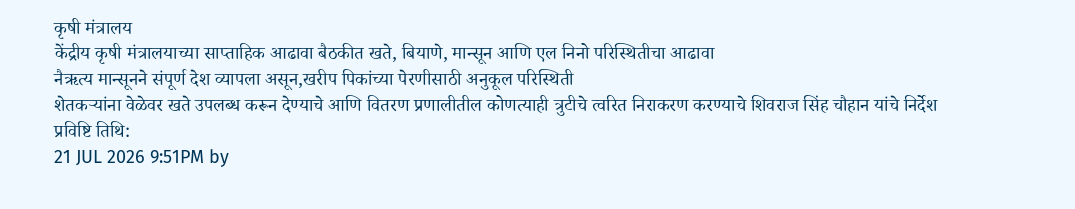कृषी मंत्रालय
केंद्रीय कृषी मंत्रालयाच्या साप्ताहिक आढावा बैठकीत खते, बियाणे, मान्सून आणि एल निनो परिस्थितीचा आढावा
नैऋत्य मान्सूनने संपूर्ण देश व्यापला असून,खरीप पिकांच्या पेरणीसाठी अनुकूल परिस्थिती
शेतकऱ्यांना वेळेवर खते उपलब्ध करून देण्याचे आणि वितरण प्रणालीतील कोणत्याही त्रुटीचे त्वरित निराकरण करण्याचे शिवराज सिंह चौहान यांचे निर्देश
प्रविष्टि तिथि:
21 JUL 2026 9:51PM by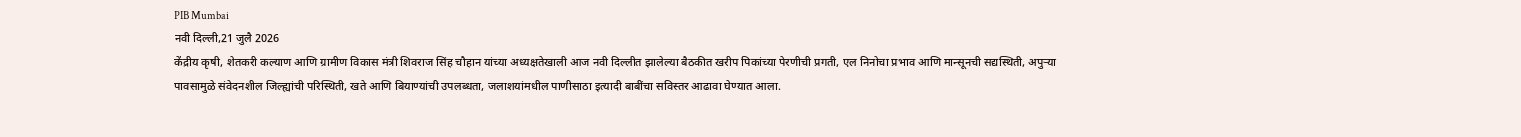PIB Mumbai
नवी दिल्ली,21 जुलै 2026
केंद्रीय कृषी, शेतकरी कल्याण आणि ग्रामीण विकास मंत्री शिवराज सिंह चौहान यांच्या अध्यक्षतेखाली आज नवी दिल्लीत झालेल्या बैठकीत खरीप पिकांच्या पेरणीची प्रगती, एल निनोचा प्रभाव आणि मान्सूनची सद्यस्थिती, अपुऱ्या पावसामुळे संवेदनशील जिल्ह्यांची परिस्थिती, खते आणि बियाण्यांची उपलब्धता, जलाशयांमधील पाणीसाठा इत्यादी बाबींचा सविस्तर आढावा घेण्यात आला.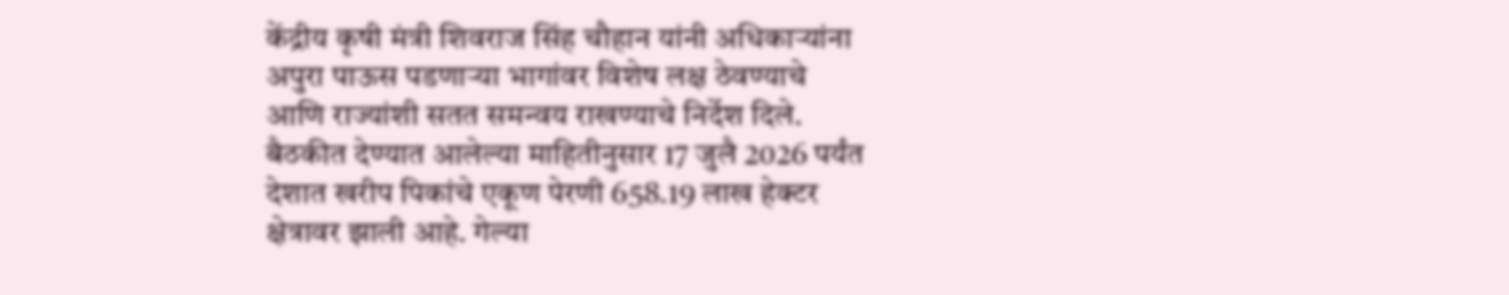केंद्रीय कृषी मंत्री शिवराज सिंह चौहान यांनी अधिकाऱ्यांना अपुरा पाऊस पडणाऱ्या भागांवर विशेष लक्ष ठेवण्याचे आणि राज्यांशी सतत समन्वय राखण्याचे निर्देश दिले. बैठकीत देण्यात आलेल्या माहितीनुसार 17 जुलै 2026 पर्यंत देशात खरीप पिकांचे एकूण पेरणी 658.19 लाख हेक्टर क्षेत्रावर झाली आहे. गेल्या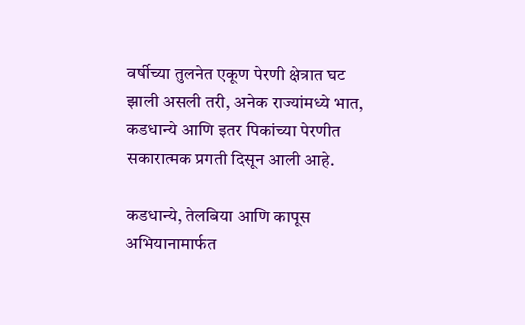वर्षीच्या तुलनेत एकूण पेरणी क्षेत्रात घट झाली असली तरी, अनेक राज्यांमध्ये भात, कडधान्ये आणि इतर पिकांच्या पेरणीत सकारात्मक प्रगती दिसून आली आहे.

कडधान्ये, तेलबिया आणि कापूस अभियानामार्फत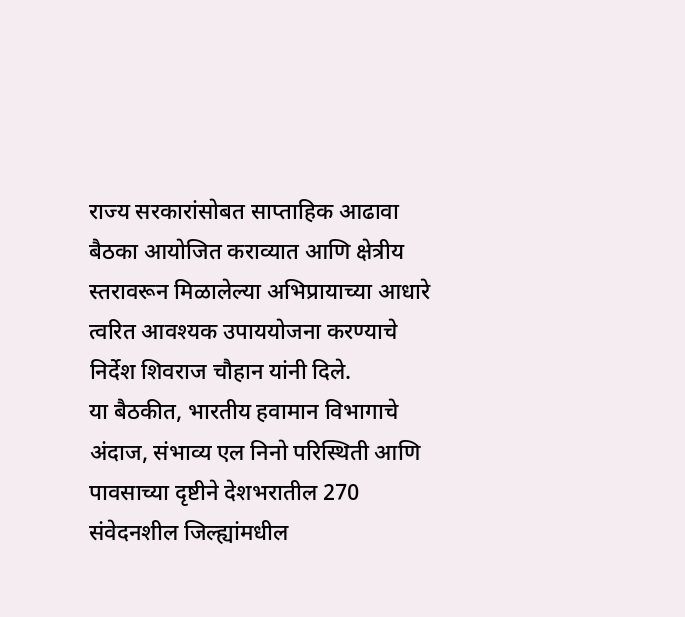राज्य सरकारांसोबत साप्ताहिक आढावा बैठका आयोजित कराव्यात आणि क्षेत्रीय स्तरावरून मिळालेल्या अभिप्रायाच्या आधारे त्वरित आवश्यक उपाययोजना करण्याचे निर्देश शिवराज चौहान यांनी दिले.
या बैठकीत, भारतीय हवामान विभागाचे अंदाज, संभाव्य एल निनो परिस्थिती आणि पावसाच्या दृष्टीने देशभरातील 270 संवेदनशील जिल्ह्यांमधील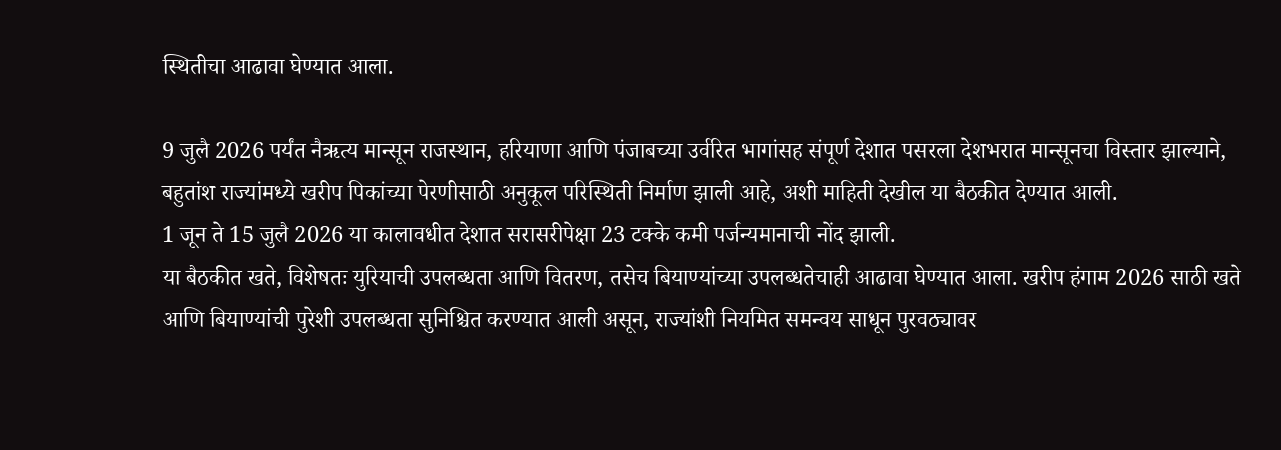स्थितीचा आढावा घेण्यात आला.

9 जुलै 2026 पर्यंत नैऋत्य मान्सून राजस्थान, हरियाणा आणि पंजाबच्या उर्वरित भागांसह संपूर्ण देशात पसरला देशभरात मान्सूनचा विस्तार झाल्याने, बहुतांश राज्यांमध्ये खरीप पिकांच्या पेरणीसाठी अनुकूल परिस्थिती निर्माण झाली आहे, अशी माहिती देखील या बैठकीत देण्यात आली.
1 जून ते 15 जुलै 2026 या कालावधीत देशात सरासरीपेक्षा 23 टक्के कमी पर्जन्यमानाची नोंद झाली.
या बैठकीत खते, विशेषतः युरियाची उपलब्धता आणि वितरण, तसेच बियाण्यांच्या उपलब्धतेचाही आढावा घेण्यात आला. खरीप हंगाम 2026 साठी खते आणि बियाण्यांची पुरेशी उपलब्धता सुनिश्चित करण्यात आली असून, राज्यांशी नियमित समन्वय साधून पुरवठ्यावर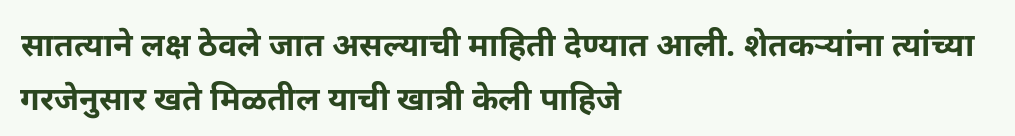सातत्याने लक्ष ठेवले जात असल्याची माहिती देण्यात आली. शेतकऱ्यांना त्यांच्या गरजेनुसार खते मिळतील याची खात्री केली पाहिजे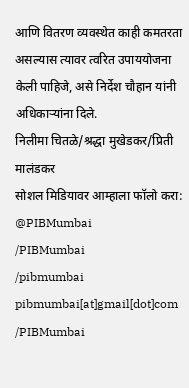आणि वितरण व्यवस्थेत काही कमतरता असल्यास त्यावर त्वरित उपाययोजना केली पाहिजे, असे निर्देश चौहान यांनी अधिकाऱ्यांना दिले.
निलीमा चितळे/श्रद्धा मुखेडकर/प्रिती मालंडकर
सोशल मिडियावर आम्हाला फॉलो करा:
@PIBMumbai
/PIBMumbai
/pibmumbai
pibmumbai[at]gmail[dot]com
/PIBMumbai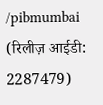/pibmumbai
(रिलीज़ आईडी: 2287479)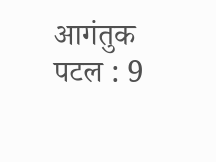आगंतुक पटल : 9